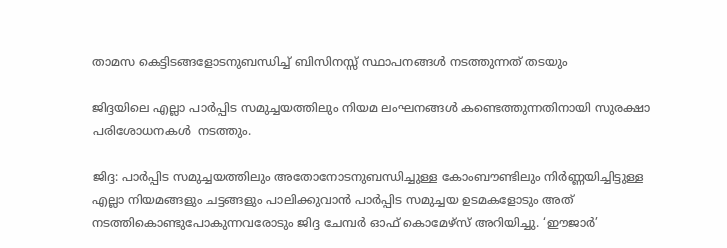താമസ കെട്ടിടങ്ങളോടനുബന്ധിച്ച് ബിസിനസ്സ് സ്ഥാപനങ്ങള്‍ നടത്തുന്നത് തടയും

ജിദ്ദയിലെ എല്ലാ പാര്‍പ്പിട സമുച്ചയത്തിലും നിയമ ലംഘനങ്ങള്‍ കണ്ടെത്തുന്നതിനായി സുരക്ഷാ പരിശോധനകള്‍  നടത്തും.

ജിദ്ദ: പാര്‍പ്പിട സമുച്ചയത്തിലും അതോനോടനുബന്ധിച്ചുള്ള കോംബൗണ്ടിലും നിര്‍ണ്ണയിച്ചിട്ടുള്ള എല്ലാ നിയമങ്ങളും ചട്ടങ്ങളും പാലിക്കുവാന്‍ പാര്‍പ്പിട സമുച്ചയ ഉടമകളോടും അത് നടത്തികൊണ്ടുപോകുന്നവരോടും ജിദ്ദ ചേമ്പര്‍ ഓഫ് കൊമേഴ്‌സ് അറിയിച്ചു. ‘ഈജാര്‍’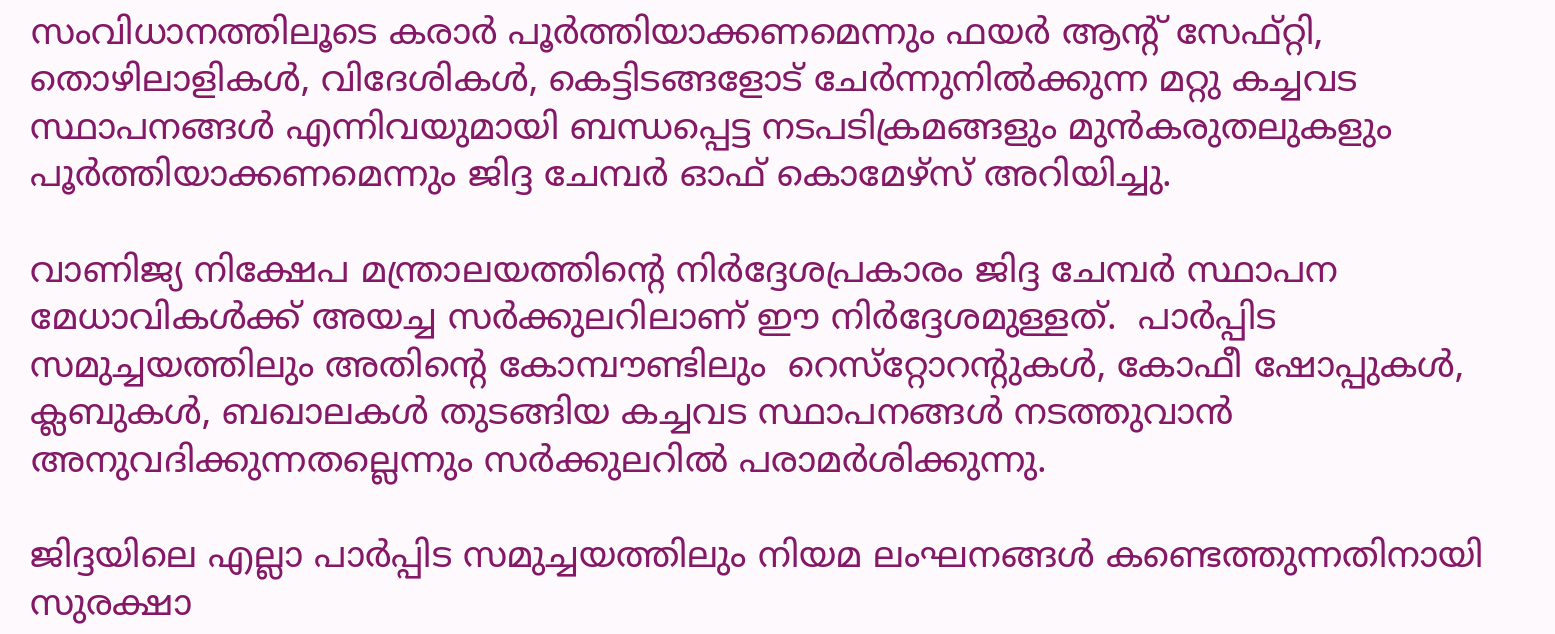സംവിധാനത്തിലൂടെ കരാര്‍ പൂര്‍ത്തിയാക്കണമെന്നും ഫയര്‍ ആന്റ് സേഫ്റ്റി, തൊഴിലാളികള്‍, വിദേശികള്‍, കെട്ടിടങ്ങളോട് ചേര്‍ന്നുനില്‍ക്കുന്ന മറ്റു കച്ചവട സ്ഥാപനങ്ങള്‍ എന്നിവയുമായി ബന്ധപ്പെട്ട നടപടിക്രമങ്ങളും മുന്‍കരുതലുകളും പൂര്‍ത്തിയാക്കണമെന്നും ജിദ്ദ ചേമ്പര്‍ ഓഫ് കൊമേഴ്‌സ് അറിയിച്ചു.

വാണിജ്യ നിക്ഷേപ മന്ത്രാലയത്തിന്റെ നിര്‍ദ്ദേശപ്രകാരം ജിദ്ദ ചേമ്പര്‍ സ്ഥാപന മേധാവികള്‍ക്ക് അയച്ച സര്‍ക്കുലറിലാണ് ഈ നിര്‍ദ്ദേശമുള്ളത്.  പാര്‍പ്പിട സമുച്ചയത്തിലും അതിന്റെ കോമ്പൗണ്ടിലും  റെസ്‌റ്റോറന്റുകള്‍, കോഫീ ഷോപ്പുകള്‍, ക്ലബുകള്‍, ബഖാലകള്‍ തുടങ്ങിയ കച്ചവട സ്ഥാപനങ്ങള്‍ നടത്തുവാന്‍ അനുവദിക്കുന്നതല്ലെന്നും സര്‍ക്കുലറില്‍ പരാമര്‍ശിക്കുന്നു.

ജിദ്ദയിലെ എല്ലാ പാര്‍പ്പിട സമുച്ചയത്തിലും നിയമ ലംഘനങ്ങള്‍ കണ്ടെത്തുന്നതിനായി സുരക്ഷാ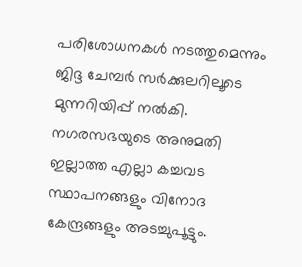പരിശോധനകള്‍ നടത്തുമെന്നും ജിദ്ദ ചേമ്പര്‍ സര്‍ക്കുലറിലൂടെ മുന്നറിയിപ്പ് നല്‍കി. നഗരസഭയുടെ അനുമതി ഇല്ലാത്ത എല്ലാ കച്ചവട സ്ഥാപനങ്ങളും വിനോദ കേന്ദ്രങ്ങളും അടച്ചുപൂട്ടും.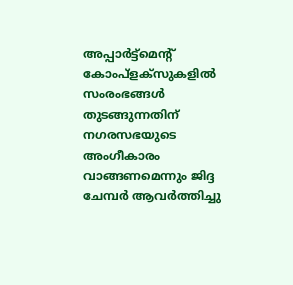അപ്പാര്‍ട്ട്‌മെന്റ് കോംപ്‌ളക്‌സുകളില്‍ സംരംഭങ്ങള്‍ തുടങ്ങുന്നതിന് നഗരസഭയുടെ അംഗീകാരം വാങ്ങണമെന്നും ജിദ്ദ ചേമ്പര്‍ ആവര്‍ത്തിച്ചു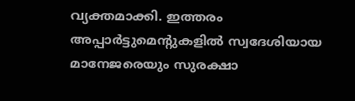വ്യക്തമാക്കി. ഇത്തരം അപ്പാര്‍ട്ടുമെന്റുകളില്‍ സ്വദേശിയായ മാനേജരെയും സുരക്ഷാ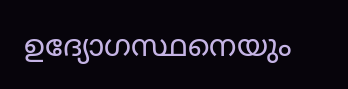ഉദ്യോഗസ്ഥനെയും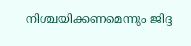നിശ്ചയിക്കണമെന്നും ജിദ്ദ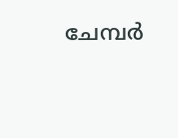ചേമ്പര്‍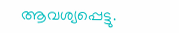ആവശ്യപ്പെട്ടു.